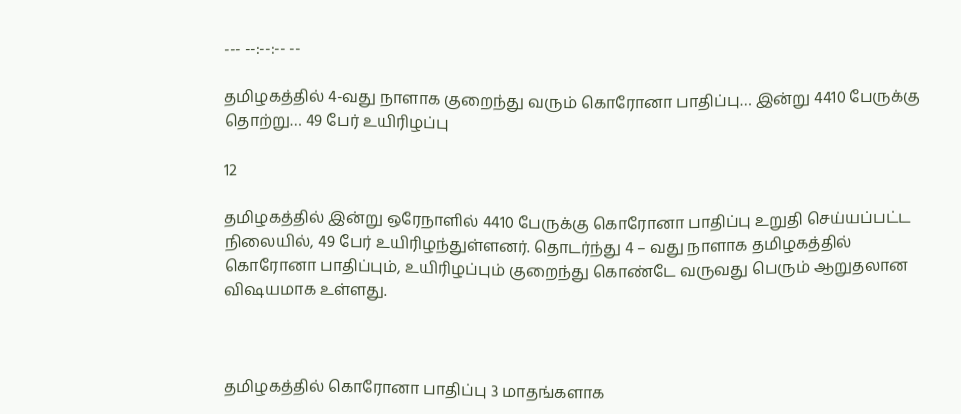--- --:--:-- --

தமிழகத்தில் 4-வது நாளாக குறைந்து வரும் கொரோனா பாதிப்பு… இன்று 4410 பேருக்கு தொற்று… 49 பேர் உயிரிழப்பு

12

தமிழகத்தில் இன்று ஒரேநாளில் 4410 பேருக்கு கொரோனா பாதிப்பு உறுதி செய்யப்பட்ட நிலையில், 49 பேர் உயிரிழந்துள்ளனர். தொடர்ந்து 4 – வது நாளாக தமிழகத்தில் கொரோனா பாதிப்பும், உயிரிழப்பும் குறைந்து கொண்டே வருவது பெரும் ஆறுதலான விஷயமாக உள்ளது.



தமிழகத்தில் கொரோனா பாதிப்பு 3 மாதங்களாக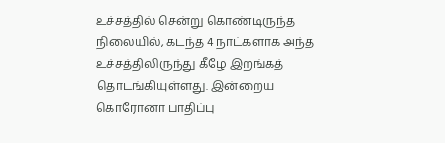உச்சத்தில் சென்று கொண்டிருந்த நிலையில், கடந்த 4 நாட்களாக அந்த உச்சத்திலிருந்து கீழே இறங்கத் தொடங்கியுள்ளது. இன்றைய கொரோனா பாதிப்பு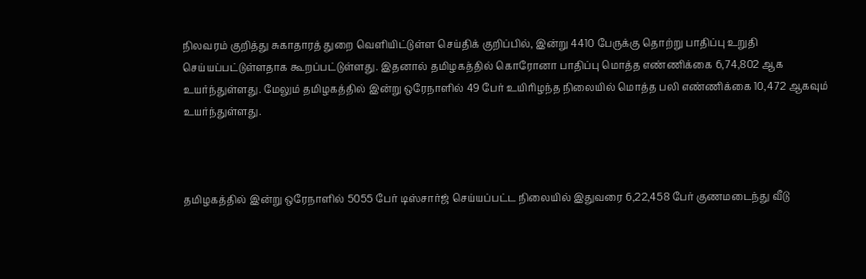நிலவரம் குறித்து சுகாதாரத் துறை வெளியிட்டுள்ள செய்திக் குறிப்பில், இன்று 4410 பேருக்கு தொற்று பாதிப்பு உறுதி செய்யப்பட்டுள்ளதாக கூறப்பட்டுள்ளது. இதனால் தமிழகத்தில் கொரோனா பாதிப்பு மொத்த எண்ணிக்கை 6,74,802 ஆக உயர்ந்துள்ளது. மேலும் தமிழகத்தில் இன்று ஒரேநாளில் 49 பேர் உயிரிழந்த நிலையில் மொத்த பலி எண்ணிக்கை 10,472 ஆகவும் உயர்ந்துள்ளது.



தமிழகத்தில் இன்று ஒரேநாளில் 5055 பேர் டிஸ்சார்ஜ் செய்யப்பட்ட நிலையில் இதுவரை 6,22,458 பேர் குணமடைந்து வீடு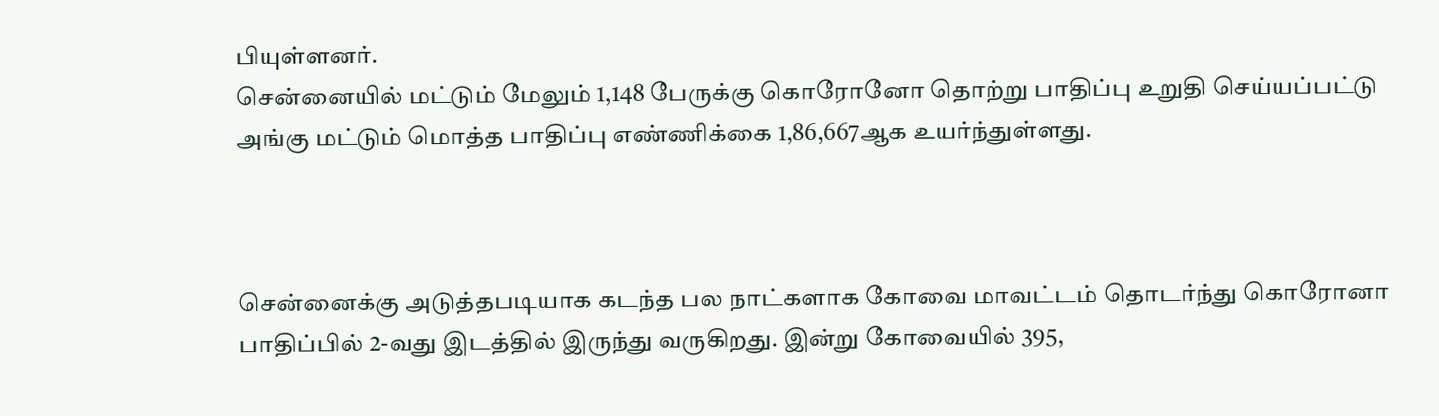பியுள்ளனர்.
சென்னையில் மட்டும் மேலும் 1,148 பேருக்கு கொரோனோ தொற்று பாதிப்பு உறுதி செய்யப்பட்டு அங்கு மட்டும் மொத்த பாதிப்பு எண்ணிக்கை 1,86,667ஆக உயர்ந்துள்ளது.



சென்னைக்கு அடுத்தபடியாக கடந்த பல நாட்களாக கோவை மாவட்டம் தொடர்ந்து கொரோனா பாதிப்பில் 2-வது இடத்தில் இருந்து வருகிறது. இன்று கோவையில் 395,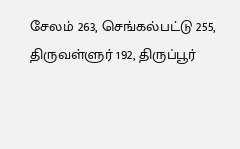சேலம் 263, செங்கல்பட்டு 255, திருவள்ளுர் 192, திருப்பூர்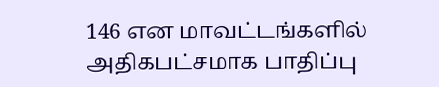146 என மாவட்டங்களில் அதிகபட்சமாக பாதிப்பு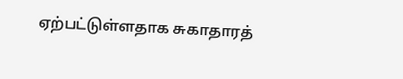ஏற்பட்டுள்ளதாக சுகாதாரத்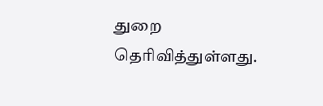துறை தெரிவித்துள்ளது.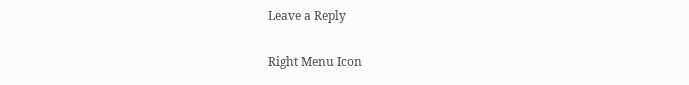Leave a Reply

Right Menu Icon